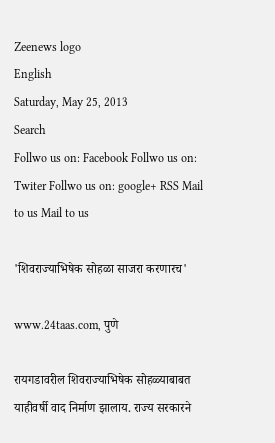Zeenews logo
English
Saturday, May 25, 2013
Search
Follwo us on: Facebook Follwo us on: Twiter Follwo us on: google+ RSS Mail to us Mail to us

'शिवराज्याभिषेक सोहळा साजरा करणारच'

www.24taas.com, पुणे

रायगडावरील शिवराज्याभिषेक सोहळ्याबाबत याहीवर्षी वाद निर्माण झालाय. राज्य सरकारने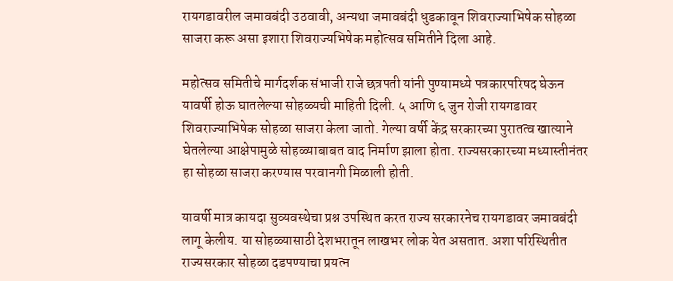रायगडावरील जमावबंदी उठवावी, अन्यथा जमावबंदी धुडकावून शिवराज्याभिषेक सोहळा साजरा करू असा इशारा शिवराज्यभिषेक महोत्सव समितीने दिला आहे.

महोत्सव समितीचे मार्गदर्शक संभाजी राजे छत्रपती यांनी पुण्यामध्ये पत्रकारपरिषद घेऊन यावर्षी होऊ घातलेल्या सोहळ्यची माहिती दिली. ५ आणि ६ जुन रोजी रायगडावर शिवराज्याभिषेक सोहळा साजरा केला जातो. गेल्या वर्षी केंद्र सरकारच्या पुरातत्व खात्याने घेतलेल्या आक्षेपामुळे सोहळ्याबाबत वाद निर्माण झाला होता. राज्यसरकारच्या मध्यास्तीनंतर हा सोहळा साजरा करण्यास परवानगी मिळाली होती.

यावर्षी मात्र कायदा सुव्यवस्थेचा प्रश्न उपस्थित करत राज्य सरकारनेच रायगडावर जमावबंदी लागू केलीय. या सोहळ्यासाठी देशभरातून लाखभर लोक येत असतात. अशा परिस्थितीत राज्यसरकार सोहळा दडपण्याचा प्रयत्न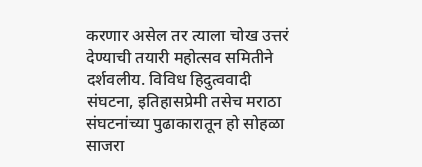करणार असेल तर त्याला चोख उत्तरं देण्याची तयारी महोत्सव समितीने दर्शवलीय. विविध हिदुत्ववादी संघटना, इतिहासप्रेमी तसेच मराठा संघटनांच्या पुढाकारातून हो सोहळा साजरा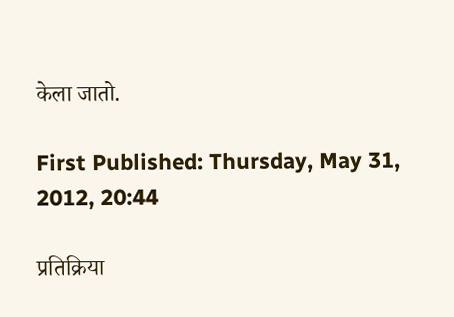केला जातो.

First Published: Thursday, May 31, 2012, 20:44

प्रतिक्रिया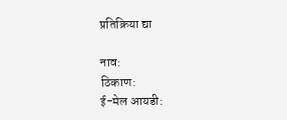प्रतिक्रिया द्या

नाव:
ठिकाण:
ई-मेल आयडी: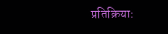प्रतिक्रिया: